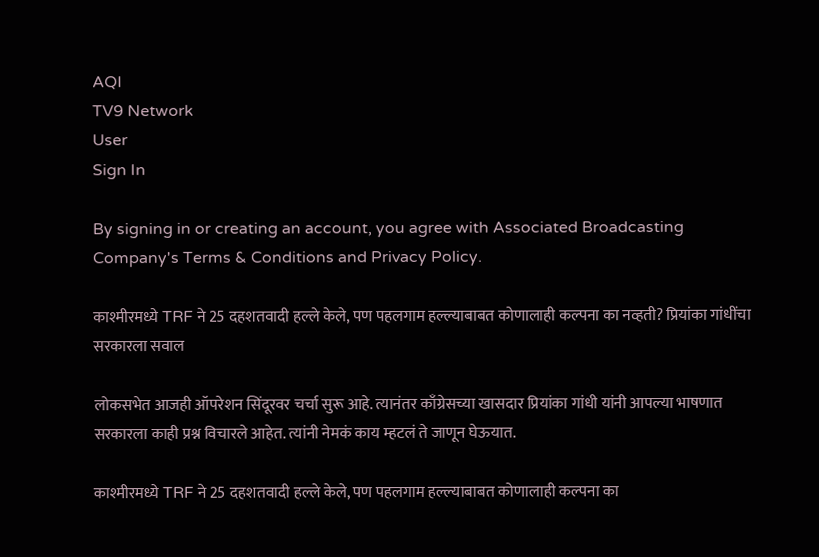AQI
TV9 Network
User
Sign In

By signing in or creating an account, you agree with Associated Broadcasting Company's Terms & Conditions and Privacy Policy.

काश्मीरमध्ये TRF ने 25 दहशतवादी हल्ले केले, पण पहलगाम हल्ल्याबाबत कोणालाही कल्पना का नव्हती? प्रियांका गांधींचा सरकारला सवाल

लोकसभेत आजही ऑपरेशन सिंदूरवर चर्चा सुरू आहे. त्यानंतर काँग्रेसच्या खासदार प्रियांका गांधी यांनी आपल्या भाषणात सरकारला काही प्रश्न विचारले आहेत. त्यांनी नेमकं काय म्हटलं ते जाणून घेऊयात.

काश्मीरमध्ये TRF ने 25 दहशतवादी हल्ले केले, पण पहलगाम हल्ल्याबाबत कोणालाही कल्पना का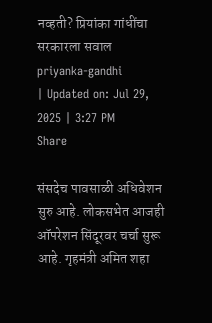नव्हती? प्रियांका गांधींचा सरकारला सवाल
priyanka-gandhi
| Updated on: Jul 29, 2025 | 3:27 PM
Share

संसदेच पावसाळी अधिवेशन सुरु आहे. लोकसभेत आजही ऑपरेशन सिंदूरवर चर्चा सुरू आहे. गृहमंत्री अमित शहा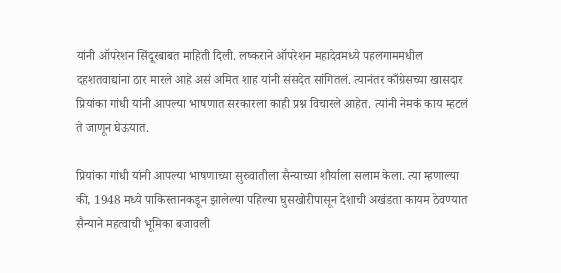यांनी ऑपरेशन सिंदूरबाबत माहिती दिली. लष्कराने ऑपरेशन महादेवमध्ये पहलगाममधील दहशतवाद्यांना ठार मारले आहे असं अमित शाह यांनी संसदेत सांगितलं. त्यानंतर काँग्रेसच्या खासदार प्रियांका गांधी यांनी आपल्या भाषणात सरकारला काही प्रश्न विचारले आहेत. त्यांनी नेमकं काय म्हटलं ते जाणून घेऊयात.

प्रियांका गांधी यांनी आपल्या भाषणाच्या सुरुवातीला सैन्याच्या शौर्याला सलाम केला. त्या म्हणाल्या की, 1948 मध्ये पाकिस्तानकडून झालेल्या पहिल्या घुसखोरीपासून देशाची अखंडता कायम ठेवण्यात सैन्याने महत्वाची भूमिका बजावली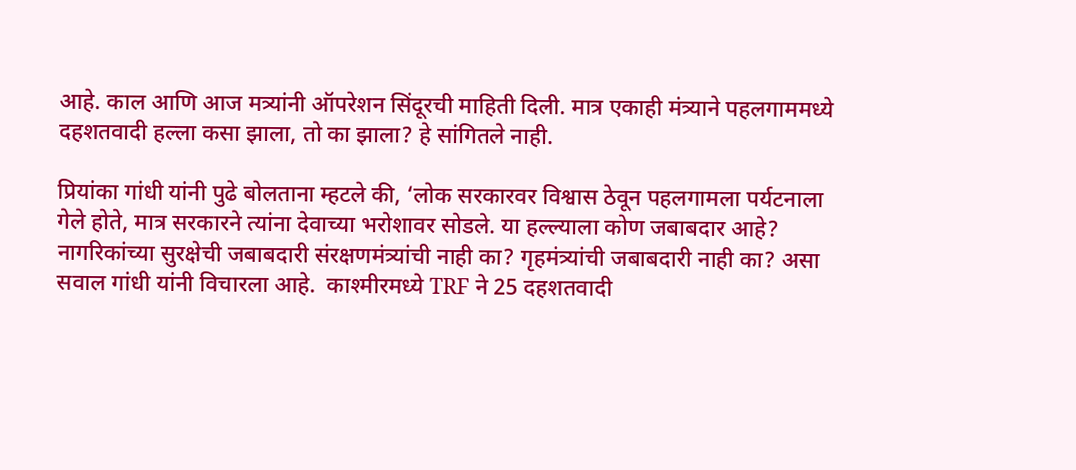आहे. काल आणि आज मत्र्यांनी ऑपरेशन सिंदूरची माहिती दिली. मात्र एकाही मंत्र्याने पहलगाममध्ये दहशतवादी हल्ला कसा झाला, तो का झाला? हे सांगितले नाही.

प्रियांका गांधी यांनी पुढे बोलताना म्हटले की, ‘लोक सरकारवर विश्वास ठेवून पहलगामला पर्यटनाला गेले होते, मात्र सरकारने त्यांना देवाच्या भरोशावर सोडले. या हल्ल्याला कोण जबाबदार आहे? नागरिकांच्या सुरक्षेची जबाबदारी संरक्षणमंत्र्यांची नाही का? गृहमंत्र्यांची जबाबदारी नाही का? असा सवाल गांधी यांनी विचारला आहे.  काश्मीरमध्ये TRF ने 25 दहशतवादी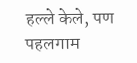हल्ले केले, पण पहलगाम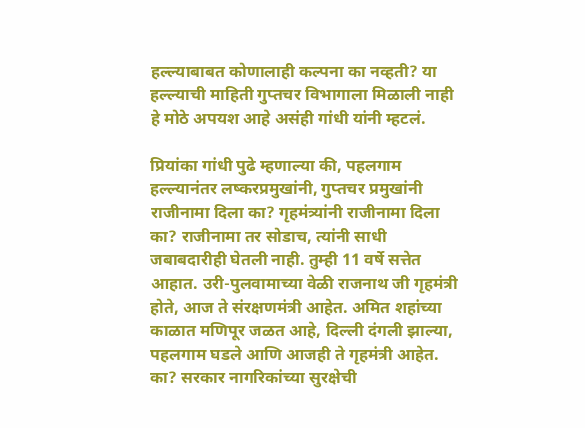हल्ल्याबाबत कोणालाही कल्पना का नव्हती? या हल्ल्याची माहिती गुप्तचर विभागाला मिळाली नाही हे मोठे अपयश आहे असंही गांधी यांनी म्हटलं.

प्रियांका गांधी पुढे म्हणाल्या की, पहलगाम हल्ल्यानंतर लष्करप्रमुखांनी, गुप्तचर प्रमुखांनी राजीनामा दिला का? गृहमंत्र्यांनी राजीनामा दिला का? राजीनामा तर सोडाच, त्यांनी साधी जबाबदारीही घेतली नाही. तुम्ही 11 वर्षे सत्तेत आहात. उरी-पुलवामाच्या वेळी राजनाथ जी गृहमंत्री होते, आज ते संरक्षणमंत्री आहेत. अमित शहांच्या काळात मणिपूर जळत आहे, दिल्ली दंगली झाल्या, पहलगाम घडले आणि आजही ते गृहमंत्री आहेत. का? सरकार नागरिकांच्या सुरक्षेची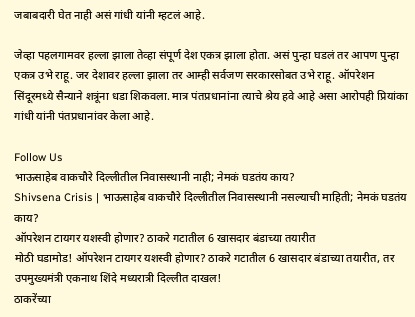जबाबदारी घेत नाही असं गांधी यांनी म्हटलं आहे.

जेव्हा पहलगामवर हल्ला झाला तेव्हा संपूर्ण देश एकत्र झाला होता. असं पुन्हा घडलं तर आपण पुन्हा एकत्र उभे राहू. जर देशावर हल्ला झाला तर आम्ही सर्वजण सरकारसोबत उभे राहू. ऑपरेशन सिंदूरमध्ये सैन्याने शत्रूंना धडा शिकवला. मात्र पंतप्रधानांना त्याचे श्रेय हवे आहे असा आरोपही प्रियांका गांधी यांनी पंतप्रधानांवर केला आहे.

Follow Us
भाऊसाहेब वाकचौरे दिल्लीतील निवासस्थानी नाही; नेमकं घडतंय काय?
Shivsena Crisis | भाऊसाहेब वाकचौरे दिल्लीतील निवासस्थानी नसल्याची माहिती; नेमकं घडतंय काय?
ऑपरेशन टायगर यशस्वी होणार? ठाकरे गटातील 6 खासदार बंडाच्या तयारीत
मोठी घडामोड! ऑपरेशन टायगर यशस्वी होणार? ठाकरे गटातील 6 खासदार बंडाच्या तयारीत, तर उपमुख्यमंत्री एकनाथ शिंदे मध्यरात्री दिल्लीत दाखल!
ठाकरेंच्या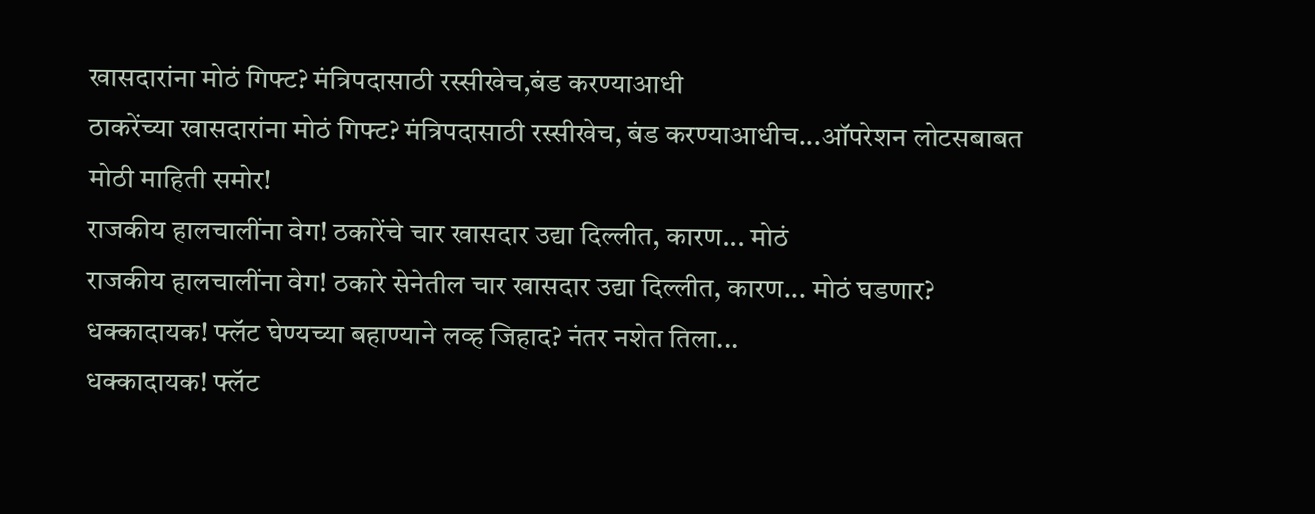खासदारांना मोठं गिफ्ट? मंत्रिपदासाठी रस्सीखेच,बंड करण्याआधी
ठाकरेंच्या खासदारांना मोठं गिफ्ट? मंत्रिपदासाठी रस्सीखेच, बंड करण्याआधीच...ऑपरेशन लोटसबाबत मोठी माहिती समोर!
राजकीय हालचालींना वेग! ठकारेंचे चार खासदार उद्या दिल्लीत, कारण... मोठं
राजकीय हालचालींना वेग! ठकारे सेनेतील चार खासदार उद्या दिल्लीत, कारण... मोठं घडणार?
धक्कादायक! फ्लॅट घेण्यच्या बहाण्याने लव्ह जिहाद? नंतर नशेत तिला...
धक्कादायक! फ्लॅट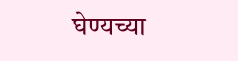घेण्यच्या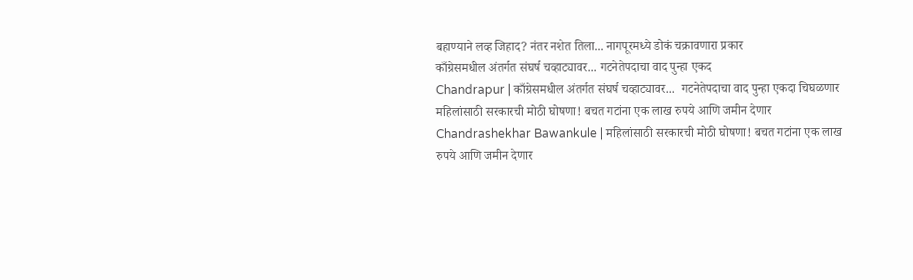बहाण्याने लव्ह जिहाद? नंतर नशेत तिला... नागपूरमध्ये डोकं चक्रावणारा प्रकार
काँग्रेसमधील अंतर्गत संघर्ष चव्हाट्यावर... गटनेतेपदाचा वाद पुन्हा एकद
Chandrapur | काँग्रेसमधील अंतर्गत संघर्ष चव्हाट्यावर...  गटनेतेपदाचा वाद पुन्हा एकदा चिघळणार
महिलांसाठी सरकारची मोठी घोषणा! बचत गटांना एक लाख रुपये आणि जमीन देणार
Chandrashekhar Bawankule | महिलांसाठी सरकारची मोठी घोषणा! बचत गटांना एक लाख रुपये आणि जमीन देणार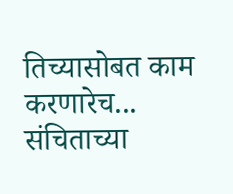तिच्यासोबत काम करणारेच... संचिताच्या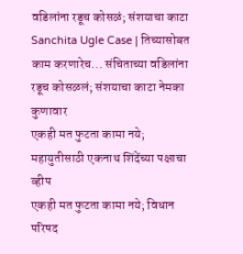वडिलांना रडूच कोसळं; संशयाचा काटा
Sanchita Ugle Case | तिच्यासोबत काम करणारेच... संचिताच्या वडिलांना रडूच कोसळलं; संशयाचा काटा नेमका कुणावार
एकही मत फुटता कामा नये; महायुतीसाठी एकनाथ शिंदेंच्या पक्षाचा व्हीप
एकही मत फुटता कामा नये; विधान परिषद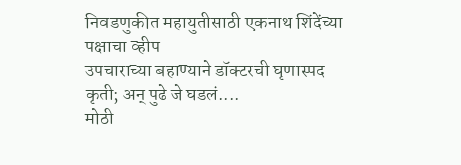निवडणुकीत महायुतीसाठी एकनाथ शिंदेंच्या पक्षाचा व्हीप
उपचाराच्या बहाण्याने डॉक्टरची घृणास्पद कृती; अन् पुढे जे घडलं....
मोठी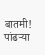बातमी! पांढऱ्या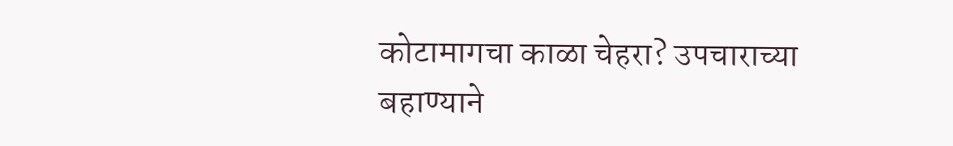कोटामागचा काळा चेहरा? उपचाराच्या बहाण्याने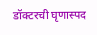डॉक्टरची घृणास्पद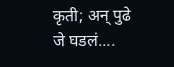कृती; अन् पुढे जे घडलं....